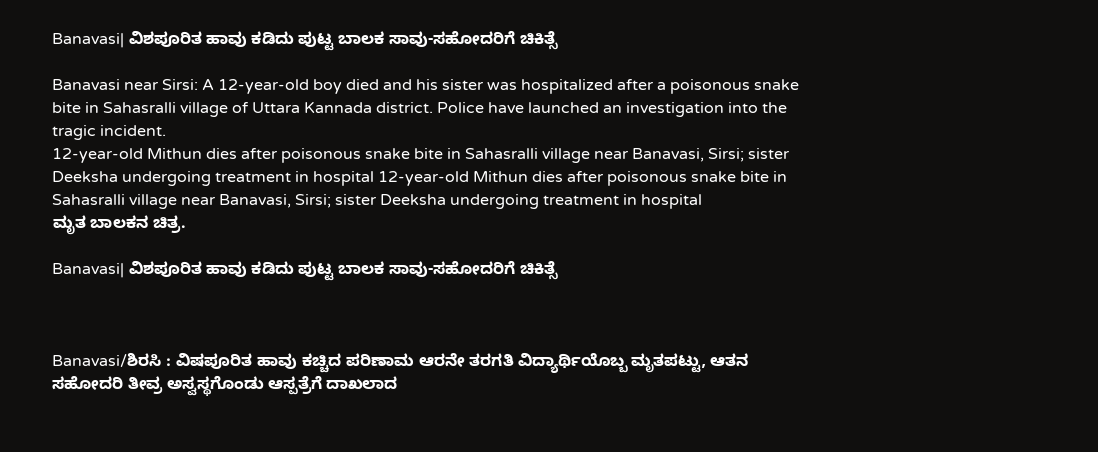Banavasi| ವಿಶಪೂರಿತ ಹಾವು ಕಡಿದು ಪುಟ್ಟ ಬಾಲಕ ಸಾವು-ಸಹೋದರಿಗೆ ಚಿಕಿತ್ಸೆ

Banavasi near Sirsi: A 12-year-old boy died and his sister was hospitalized after a poisonous snake bite in Sahasralli village of Uttara Kannada district. Police have launched an investigation into the tragic incident.
12-year-old Mithun dies after poisonous snake bite in Sahasralli village near Banavasi, Sirsi; sister Deeksha undergoing treatment in hospital 12-year-old Mithun dies after poisonous snake bite in Sahasralli village near Banavasi, Sirsi; sister Deeksha undergoing treatment in hospital
ಮೃತ ಬಾಲಕನ ಚಿತ್ರ.

Banavasi| ವಿಶಪೂರಿತ ಹಾವು ಕಡಿದು ಪುಟ್ಟ ಬಾಲಕ ಸಾವು-ಸಹೋದರಿಗೆ ಚಿಕಿತ್ಸೆ



Banavasi/ಶಿರಸಿ : ವಿಷಪೂರಿತ ಹಾವು ಕಚ್ಚಿದ ಪರಿಣಾಮ ಆರನೇ ತರಗತಿ ವಿದ್ಯಾರ್ಥಿಯೊಬ್ಬ ಮೃತಪಟ್ಟು, ಆತನ ಸಹೋದರಿ ತೀವ್ರ ಅಸ್ವಸ್ಥಗೊಂಡು ಆಸ್ಪತ್ರೆಗೆ ದಾಖಲಾದ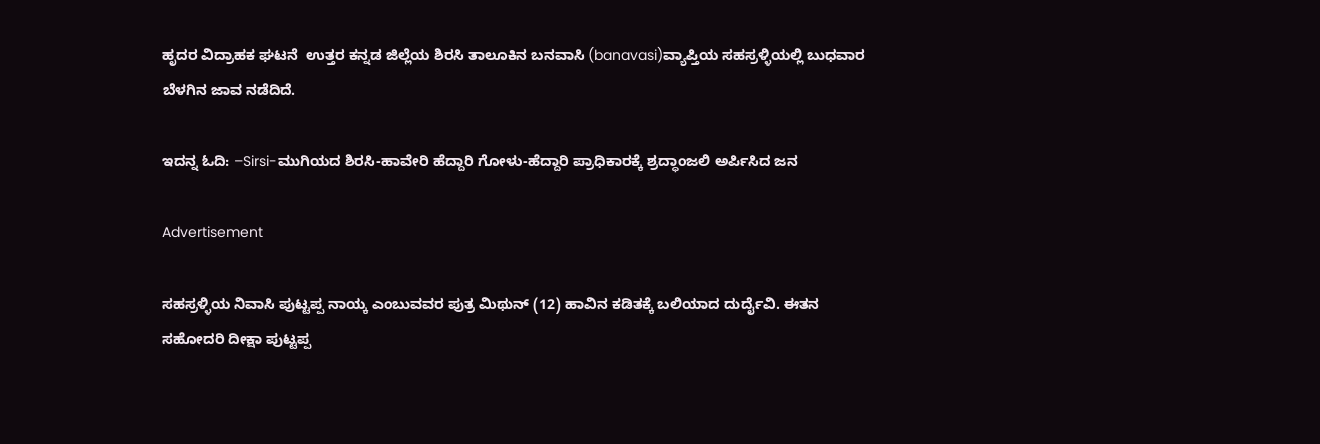ಹೃದರ ವಿದ್ರಾಹಕ ಘಟನೆ  ಉತ್ತರ ಕನ್ನಡ ಜಿಲ್ಲೆಯ ಶಿರಸಿ ತಾಲೂಕಿನ ಬನವಾಸಿ (banavasi)ವ್ಯಾಪ್ತಿಯ ಸಹಸ್ರಳ್ಳಿಯಲ್ಲಿ ಬುಧವಾರ ಬೆಳಗಿನ ಜಾವ ನಡೆದಿದೆ.

ಇದನ್ನ ಓದಿ: –Sirsi-ಮುಗಿಯದ ಶಿರಸಿ-ಹಾವೇರಿ ಹೆದ್ದಾರಿ ಗೋಳು-ಹೆದ್ದಾರಿ ಪ್ರಾಧಿಕಾರಕ್ಕೆ ಶ್ರದ್ಧಾಂಜಲಿ ಅರ್ಪಿಸಿದ ಜನ

Advertisement

ಸಹಸ್ರಳ್ಳಿಯ ನಿವಾಸಿ ಪುಟ್ಟಪ್ಪ ನಾಯ್ಕ ಎಂಬುವವರ ಪುತ್ರ ಮಿಥುನ್ (12) ಹಾವಿನ ಕಡಿತಕ್ಕೆ ಬಲಿಯಾದ ದುರ್ದೈವಿ. ಈತನ ಸಹೋದರಿ ದೀಕ್ಷಾ ಪುಟ್ಟಪ್ಪ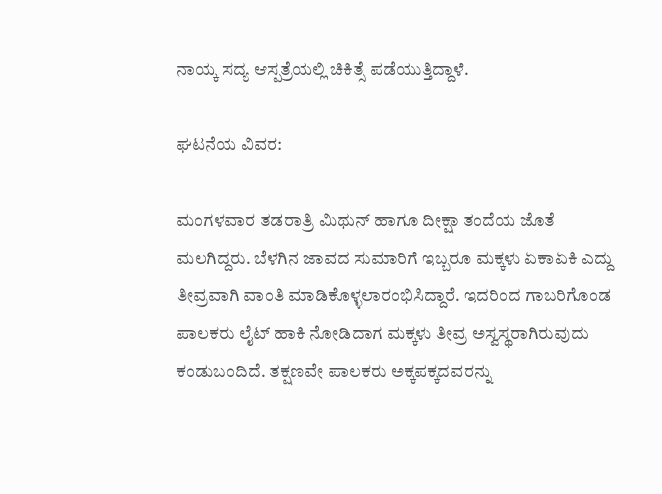ನಾಯ್ಕ ಸದ್ಯ ಆಸ್ಪತ್ರೆಯಲ್ಲಿ ಚಿಕಿತ್ಸೆ ಪಡೆಯುತ್ತಿದ್ದಾಳೆ.

ಘಟನೆಯ ವಿವರ:

ಮಂಗಳವಾರ ತಡರಾತ್ರಿ ಮಿಥುನ್ ಹಾಗೂ ದೀಕ್ಷಾ ತಂದೆಯ ಜೊತೆ ಮಲಗಿದ್ದರು. ಬೆಳಗಿನ ಜಾವದ ಸುಮಾರಿಗೆ ಇಬ್ಬರೂ ಮಕ್ಕಳು ಏಕಾಏಕಿ ಎದ್ದು ತೀವ್ರವಾಗಿ ವಾಂತಿ ಮಾಡಿಕೊಳ್ಳಲಾರಂಭಿಸಿದ್ದಾರೆ. ಇದರಿಂದ ಗಾಬರಿಗೊಂಡ ಪಾಲಕರು ಲೈಟ್ ಹಾಕಿ ನೋಡಿದಾಗ ಮಕ್ಕಳು ತೀವ್ರ ಅಸ್ವಸ್ಥರಾಗಿರುವುದು ಕಂಡುಬಂದಿದೆ. ತಕ್ಷಣವೇ ಪಾಲಕರು ಅಕ್ಕಪಕ್ಕದವರನ್ನು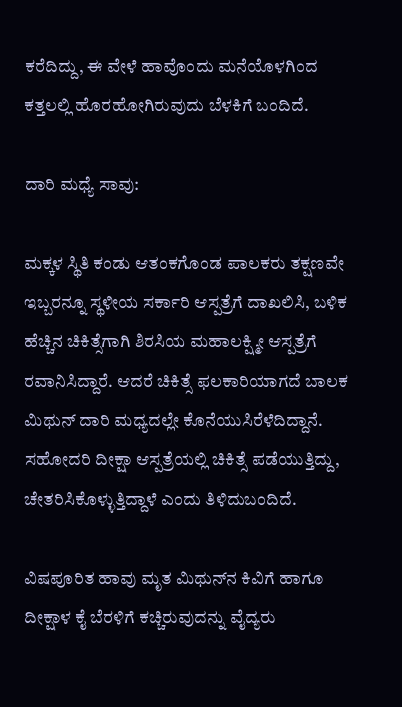ಕರೆದಿದ್ದು, ಈ ವೇಳೆ ಹಾವೊಂದು ಮನೆಯೊಳಗಿಂದ ಕತ್ತಲಲ್ಲಿ ಹೊರಹೋಗಿರುವುದು ಬೆಳಕಿಗೆ ಬಂದಿದೆ.

ದಾರಿ ಮಧ್ಯೆ ಸಾವು:

ಮಕ್ಕಳ ಸ್ಥಿತಿ ಕಂಡು ಆತಂಕಗೊಂಡ ಪಾಲಕರು ತಕ್ಷಣವೇ ಇಬ್ಬರನ್ನೂ ಸ್ಥಳೀಯ ಸರ್ಕಾರಿ ಆಸ್ಪತ್ರೆಗೆ ದಾಖಲಿಸಿ, ಬಳಿಕ ಹೆಚ್ಚಿನ ಚಿಕಿತ್ಸೆಗಾಗಿ ಶಿರಸಿಯ ಮಹಾಲಕ್ಷ್ಮೀ ಆಸ್ಪತ್ರೆಗೆ ರವಾನಿಸಿದ್ದಾರೆ. ಆದರೆ ಚಿಕಿತ್ಸೆ ಫಲಕಾರಿಯಾಗದೆ ಬಾಲಕ ಮಿಥುನ್ ದಾರಿ ಮಧ್ಯದಲ್ಲೇ ಕೊನೆಯುಸಿರೆಳೆದಿದ್ದಾನೆ. ಸಹೋದರಿ ದೀಕ್ಷಾ ಆಸ್ಪತ್ರೆಯಲ್ಲಿ ಚಿಕಿತ್ಸೆ ಪಡೆಯುತ್ತಿದ್ದು, ಚೇತರಿಸಿಕೊಳ್ಳುತ್ತಿದ್ದಾಳೆ ಎಂದು ತಿಳಿದುಬಂದಿದೆ.

ವಿಷಪೂರಿತ ಹಾವು ಮೃತ ಮಿಥುನ್‌ನ ಕಿವಿಗೆ ಹಾಗೂ ದೀಕ್ಷಾಳ ಕೈ ಬೆರಳಿಗೆ ಕಚ್ಚಿರುವುದನ್ನು ವೈದ್ಯರು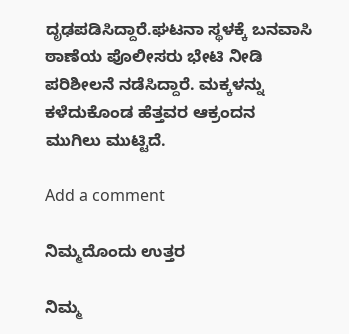ದೃಢಪಡಿಸಿದ್ದಾರೆ.ಘಟನಾ ಸ್ಥಳಕ್ಕೆ ಬನವಾಸಿ ಠಾಣೆಯ ಪೊಲೀಸರು ಭೇಟಿ ನೀಡಿ ಪರಿಶೀಲನೆ ನಡೆಸಿದ್ದಾರೆ. ಮಕ್ಕಳನ್ನು ಕಳೆದುಕೊಂಡ ಹೆತ್ತವರ ಆಕ್ರಂದನ ಮುಗಿಲು ಮುಟ್ಟಿದೆ.

Add a comment

ನಿಮ್ಮದೊಂದು ಉತ್ತರ

ನಿಮ್ಮ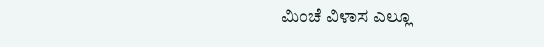ಮಿಂಚೆ ವಿಳಾಸ ಎಲ್ಲೂ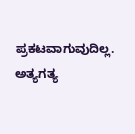ಪ್ರಕಟವಾಗುವುದಿಲ್ಲ. ಅತ್ಯಗತ್ಯ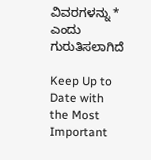ವಿವರಗಳನ್ನು * ಎಂದು ಗುರುತಿಸಲಾಗಿದೆ

Keep Up to Date with the Most Important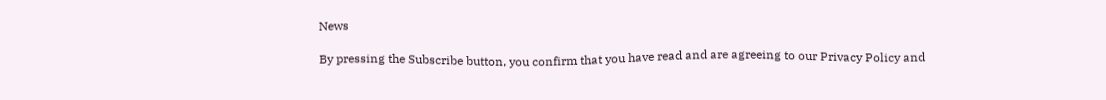News

By pressing the Subscribe button, you confirm that you have read and are agreeing to our Privacy Policy and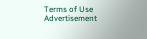Terms of Use
Advertisement